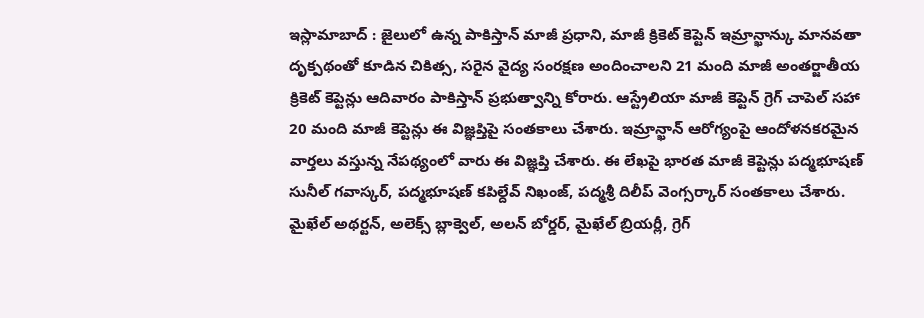ఇస్లామాబాద్ : జైలులో ఉన్న పాకిస్తాన్ మాజీ ప్రధాని, మాజీ క్రికెట్ కెప్టెన్ ఇమ్రాన్ఖాన్కు మానవతా దృక్పథంతో కూడిన చికిత్స, సరైన వైద్య సంరక్షణ అందించాలని 21 మంది మాజీ అంతర్జాతీయ క్రికెట్ కెప్టెన్లు ఆదివారం పాకిస్తాన్ ప్రభుత్వాన్ని కోరారు. ఆస్ట్రేలియా మాజీ కెప్టెన్ గ్రెగ్ చాపెల్ సహా 20 మంది మాజీ కెప్టెన్లు ఈ విజ్ఞప్తిపై సంతకాలు చేశారు. ఇమ్రాన్ఖాన్ ఆరోగ్యంపై ఆందోళనకరమైన వార్తలు వస్తున్న నేపథ్యంలో వారు ఈ విజ్ఞప్తి చేశారు. ఈ లేఖపై భారత మాజీ కెప్టెన్లు పద్మభూషణ్ సునీల్ గవాస్కర్, పద్మభూషణ్ కపిల్దేవ్ నిఖంజ్, పద్మశ్రీ దిలీప్ వెంగ్సర్కార్ సంతకాలు చేశారు. మైఖేల్ అథర్టన్, అలెక్స్ బ్లాక్వెల్, అలన్ బోర్డర్, మైఖేల్ బ్రియర్లీ, గ్రెగ్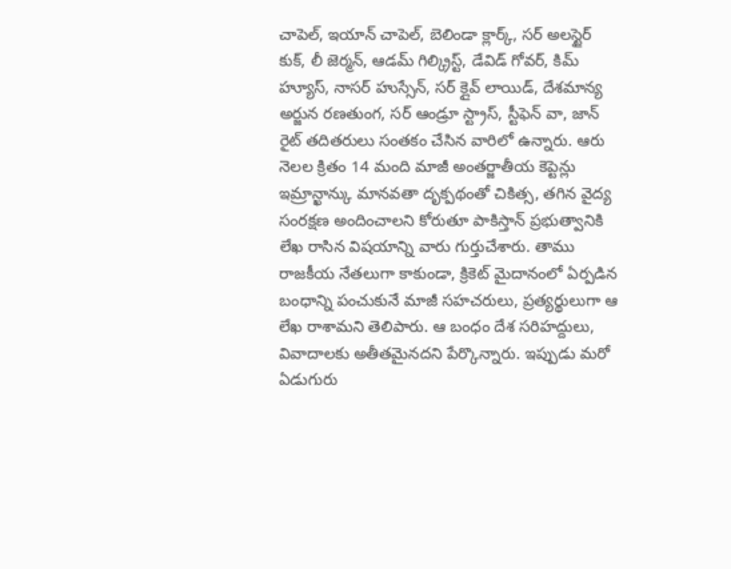చాపెల్, ఇయాన్ చాపెల్, బెలిండా క్లార్క్, సర్ అలస్టైర్ కుక్, లీ జెర్మన్, ఆడమ్ గిల్క్రిస్ట్, డేవిడ్ గోవర్, కిమ్ హ్యూస్, నాసర్ హుస్సేన్, సర్ క్లైవ్ లాయిడ్, దేశమాన్య అర్జున రణతుంగ, సర్ ఆండ్రూ స్ట్రాస్, స్టీఫెన్ వా, జాన్ రైట్ తదితరులు సంతకం చేసిన వారిలో ఉన్నారు. ఆరు నెలల క్రితం 14 మంది మాజీ అంతర్జాతీయ కెప్టెన్లు ఇమ్రాన్ఖాన్కు మానవతా దృక్పథంతో చికిత్స, తగిన వైద్య సంరక్షణ అందించాలని కోరుతూ పాకిస్తాన్ ప్రభుత్వానికి లేఖ రాసిన విషయాన్ని వారు గుర్తుచేశారు. తాము రాజకీయ నేతలుగా కాకుండా, క్రికెట్ మైదానంలో ఏర్పడిన బంధాన్ని పంచుకునే మాజీ సహచరులు, ప్రత్యర్థులుగా ఆ లేఖ రాశామని తెలిపారు. ఆ బంధం దేశ సరిహద్దులు, వివాదాలకు అతీతమైనదని పేర్కొన్నారు. ఇప్పుడు మరో ఏడుగురు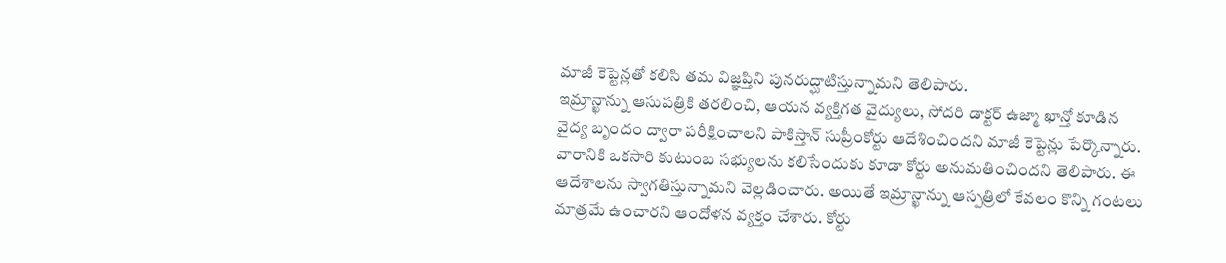మాజీ కెప్టెన్లతో కలిసి తమ విజ్ఞప్తిని పునరుద్ఘాటిస్తున్నామని తెలిపారు.
ఇమ్రాన్ఖాన్ను ఆసుపత్రికి తరలించి, ఆయన వ్యక్తిగత వైద్యులు, సోదరి డాక్టర్ ఉజ్మా ఖాన్తో కూడిన వైద్య బృందం ద్వారా పరీక్షించాలని పాకిస్తాన్ సుప్రీంకోర్టు ఆదేశించిందని మాజీ కెప్టెన్లు పేర్కొన్నారు. వారానికి ఒకసారి కుటుంబ సభ్యులను కలిసేందుకు కూడా కోర్టు అనుమతించిందని తెలిపారు. ఈ ఆదేశాలను స్వాగతిస్తున్నామని వెల్లడించారు. అయితే ఇమ్రాన్ఖాన్ను ఆస్పత్రిలో కేవలం కొన్ని గంటలు మాత్రమే ఉంచారని ఆందోళన వ్యక్తం చేశారు. కోర్టు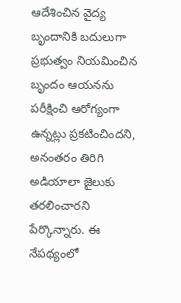ఆదేశించిన వైద్య బృందానికి బదులుగా ప్రభుత్వం నియమించిన బృందం ఆయనను పరీక్షించి ఆరోగ్యంగా ఉన్నట్లు ప్రకటించిందని, అనంతరం తిరిగి అడియాలా జైలుకు తరలించారని పేర్కొన్నారు. ఈ నేపథ్యంలో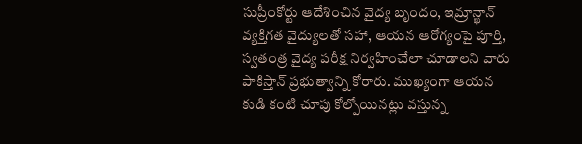సుప్రీంకోర్టు ఆదేశించిన వైద్య బృందం, ఇమ్రాన్ఖాన్ వ్యక్తిగత వైద్యులతో సహా, ఆయన ఆరోగ్యంపై పూర్తి, స్వతంత్ర వైద్య పరీక్ష నిర్వహించేలా చూడాలని వారు పాకిస్తాన్ ప్రభుత్వాన్ని కోరారు. ముఖ్యంగా ఆయన కుడి కంటి చూపు కోల్పోయినట్లు వస్తున్న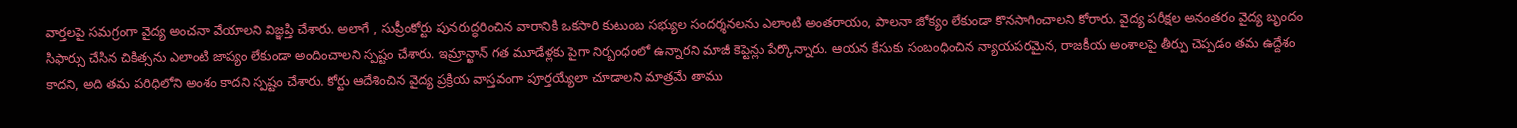వార్తలపై సమగ్రంగా వైద్య అంచనా వేయాలని విజ్ఞప్తి చేశారు. అలాగే , సుప్రీంకోర్టు పునరుద్ధరించిన వారానికి ఒకసారి కుటుంబ సభ్యుల సందర్శనలను ఎలాంటి అంతరాయం, పాలనా జోక్యం లేకుండా కొనసాగించాలని కోరారు. వైద్య పరీక్షల అనంతరం వైద్య బృందం సిఫార్సు చేసిన చికిత్సను ఎలాంటి జాప్యం లేకుండా అందించాలని స్పష్టం చేశారు. ఇమ్రాన్ఖాన్ గత మూడేళ్లకు పైగా నిర్బంధంలో ఉన్నారని మాజీ కెప్టెన్లు పేర్కొన్నారు. ఆయన కేసుకు సంబంధించిన న్యాయపరమైన, రాజకీయ అంశాలపై తీర్పు చెప్పడం తమ ఉద్దేశం కాదని, అది తమ పరిధిలోని అంశం కాదని స్పష్టం చేశారు. కోర్టు ఆదేశించిన వైద్య ప్రక్రియ వాస్తవంగా పూర్తయ్యేలా చూడాలని మాత్రమే తాము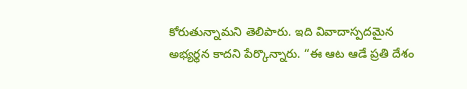కోరుతున్నామని తెలిపారు. ఇది వివాదాస్పదమైన అభ్యర్థన కాదని పేర్కొన్నారు. “ఈ ఆట ఆడే ప్రతి దేశం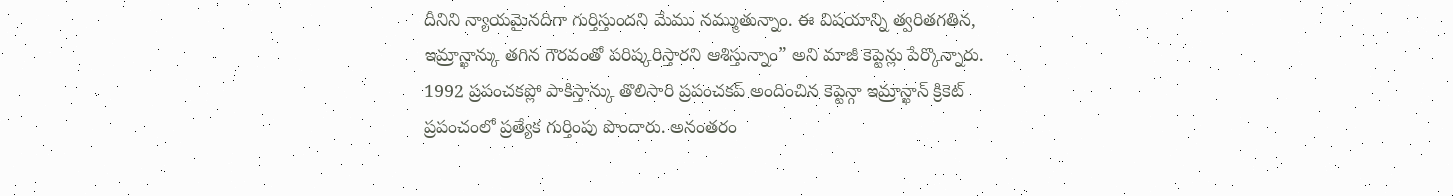దీనిని న్యాయమైనదిగా గుర్తిస్తుందని మేము నమ్ముతున్నాం. ఈ విషయాన్ని త్వరితగతిన, ఇమ్రాన్ఖాన్కు తగిన గౌరవంతో పరిష్కరిస్తారని ఆశిస్తున్నాం” అని మాజీ కెప్టెన్లు పేర్కొన్నారు.
1992 ప్రపంచకప్లో పాకిస్తాన్కు తొలిసారి ప్రపంచకప్ అందించిన కెప్టెన్గా ఇమ్రాన్ఖాన్ క్రికెట్ ప్రపంచంలో ప్రత్యేక గుర్తింపు పొందారు. అనంతరం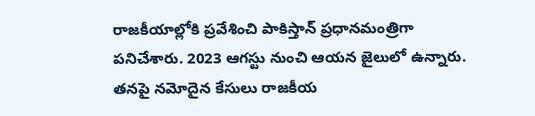రాజకీయాల్లోకి ప్రవేశించి పాకిస్తాన్ ప్రధానమంత్రిగా పనిచేశారు. 2023 ఆగస్టు నుంచి ఆయన జైలులో ఉన్నారు. తనపై నమోదైన కేసులు రాజకీయ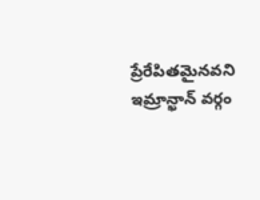ప్రేరేపితమైనవని ఇమ్రాన్ఖాన్ వర్గం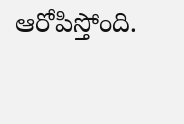ఆరోపిస్తోంది.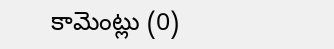కామెంట్లు (0)